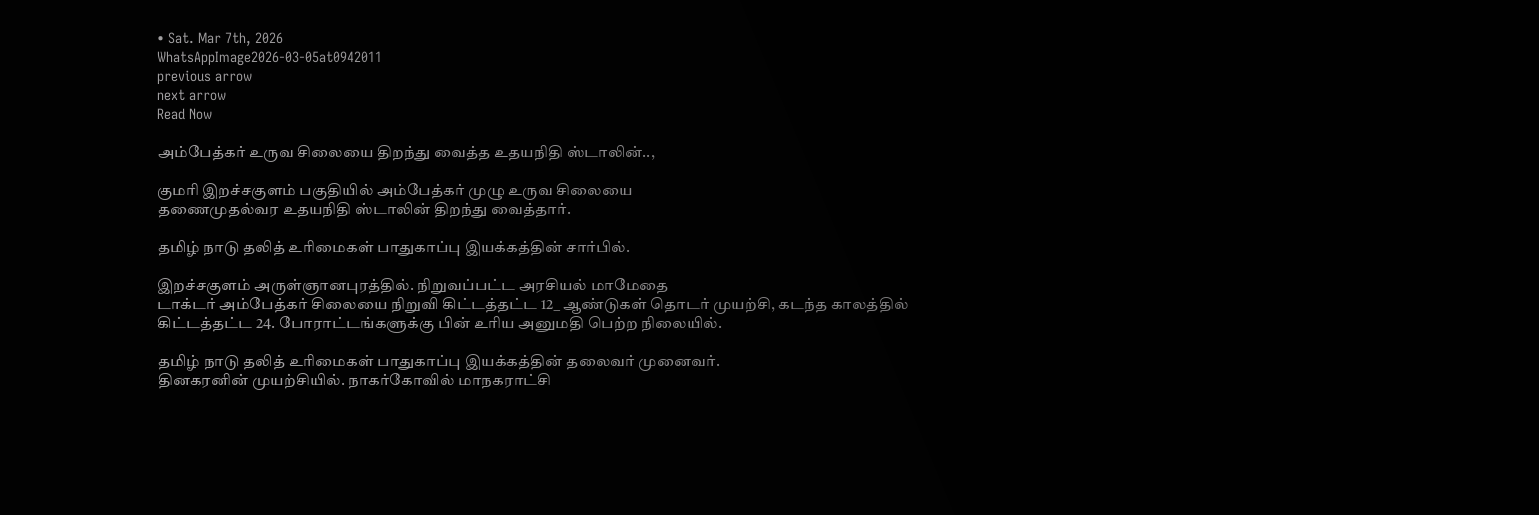• Sat. Mar 7th, 2026
WhatsAppImage2026-03-05at0942011
previous arrow
next arrow
Read Now

அம்பேத்கர் உருவ சிலையை திறந்து வைத்த உதயநிதி ஸ்டாலின்..,

குமரி இறச்சகுளம் பகுதியில் அம்பேத்கர் முழு உருவ சிலையை
தணைமுதல்வர உதயநிதி ஸ்டாலின் திறந்து வைத்தார்.

தமிழ் நாடு தலித் உரிமைகள் பாதுகாப்பு இயக்கத்தின் சார்பில்.

இறச்சகுளம் அருள்ஞானபுரத்தில். நிறுவப்பட்ட அரசியல் மாமேதை
டாக்டர் அம்பேத்கர் சிலையை நிறுவி கிட்டத்தட்ட 12_ ஆண்டுகள் தொடர் முயற்சி, கடந்த காலத்தில் கிட்டத்தட்ட 24. போராட்டங்களுக்கு பின் உரிய அனுமதி பெற்ற நிலையில்.

தமிழ் நாடு தலித் உரிமைகள் பாதுகாப்பு இயக்கத்தின் தலைவர் முனைவர்.
தினகரனின் முயற்சியில். நாகர்கோவில் மாநகராட்சி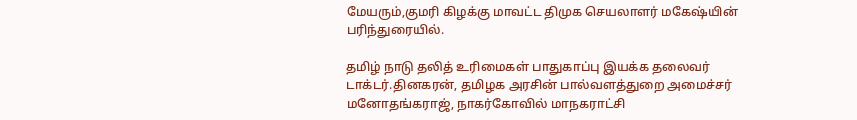மேயரும்,குமரி கிழக்கு மாவட்ட திமுக செயலாளர் மகேஷ்யின் பரிந்துரையில்.

தமிழ் நாடு தலித் உரிமைகள் பாதுகாப்பு இயக்க தலைவர் டாக்டர்.தினகரன், தமிழக அரசின் பால்வளத்துறை அமைச்சர் மனோதங்கராஜ், நாகர்கோவில் மாநகராட்சி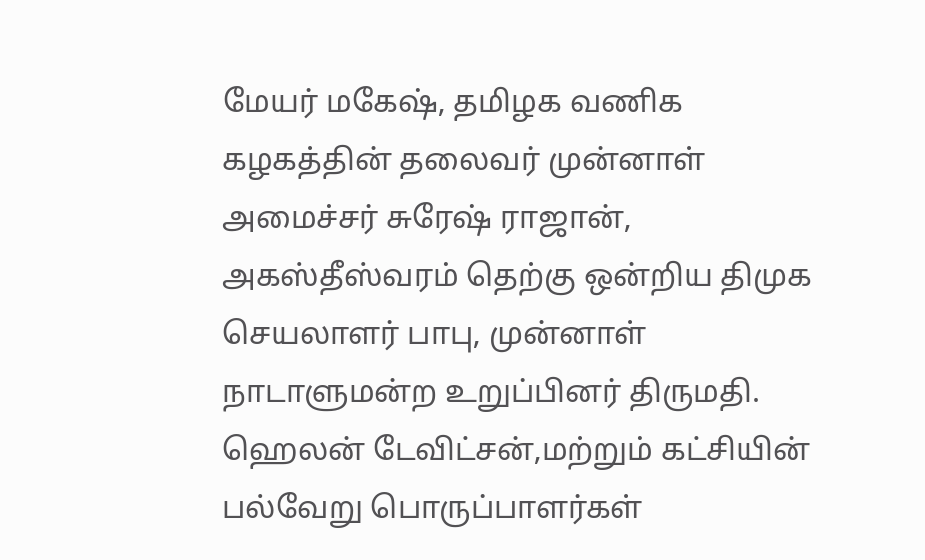மேயர் மகேஷ், தமிழக வணிக கழகத்தின் தலைவர் முன்னாள் அமைச்சர் சுரேஷ் ராஜான், அகஸ்தீஸ்வரம் தெற்கு ஒன்றிய திமுக செயலாளர் பாபு, முன்னாள் நாடாளுமன்ற உறுப்பினர் திருமதி. ஹெலன் டேவிட்சன்,மற்றும் கட்சியின் பல்வேறு பொருப்பாளர்கள்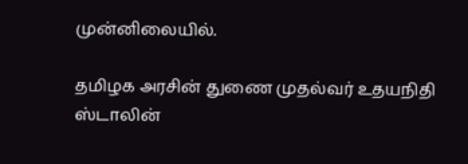முன்னிலையில்.

தமிழக அரசின் துணை முதல்வர் உதயநிதி ஸ்டாலின்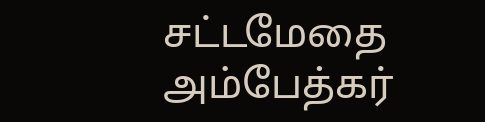சட்டமேதை அம்பேத்கர்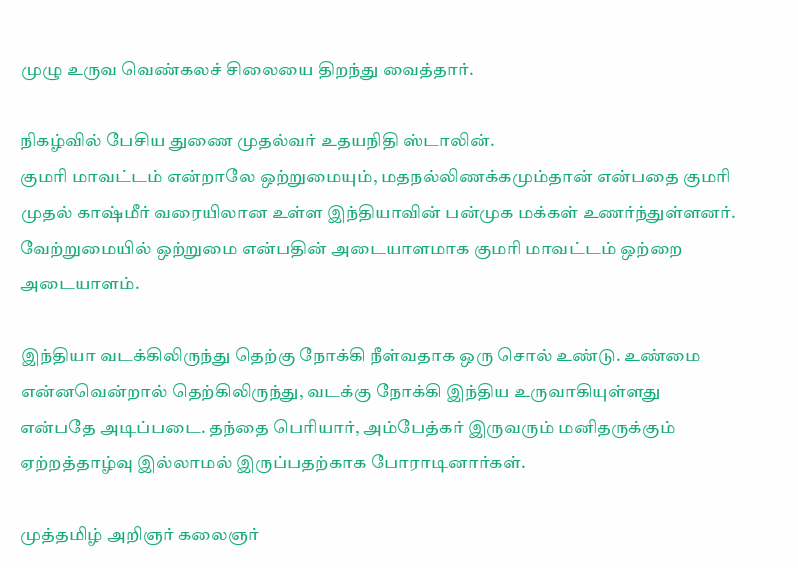முழு உருவ வெண்கலச் சிலையை திறந்து வைத்தார்.

நிகழ்வில் பேசிய துணை முதல்வர் உதயநிதி ஸ்டாலின்.
குமரி மாவட்டம் என்றாலே ஒற்றுமையும், மதநல்லிணக்கமும்தான் என்பதை குமரி முதல் காஷ்மீர் வரையிலான உள்ள இந்தியாவின் பன்முக மக்கள் உணர்ந்துள்ளனர். வேற்றுமையில் ஒற்றுமை என்பதின் அடையாளமாக குமரி மாவட்டம் ஒற்றை அடையாளம்.

இந்தியா வடக்கிலிருந்து தெற்கு நோக்கி நீள்வதாக ஒரு சொல் உண்டு. உண்மை என்னவென்றால் தெற்கிலிருந்து, வடக்கு நோக்கி இந்திய உருவாகியுள்ளது
என்பதே அடிப்படை. தந்தை பெரியார், அம்பேத்கர் இருவரும் மனிதருக்கும் ஏற்றத்தாழ்வு இல்லாமல் இருப்பதற்காக போராடினார்கள்.

முத்தமிழ் அறிஞர் கலைஞர்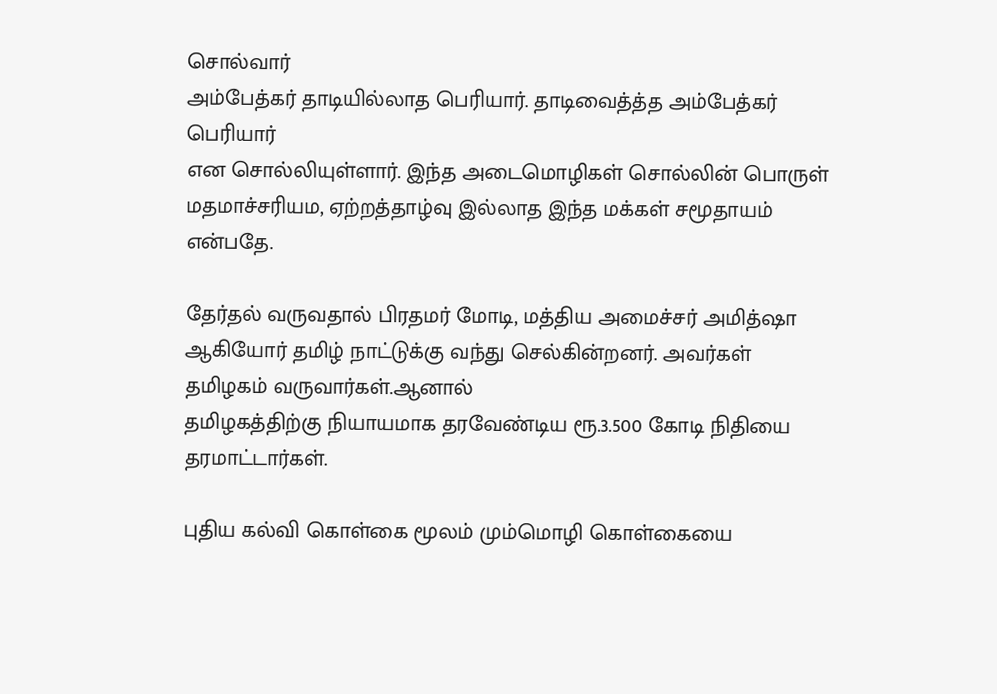சொல்வார்
அம்பேத்கர் தாடியில்லாத பெரியார். தாடிவைத்த்த அம்பேத்கர் பெரியார்
என சொல்லியுள்ளார். இந்த அடைமொழிகள் சொல்லின் பொருள் மதமாச்சரியம, ஏற்றத்தாழ்வு இல்லாத இந்த மக்கள் சமூதாயம் என்பதே.

தேர்தல் வருவதால் பிரதமர் மோடி, மத்திய அமைச்சர் அமித்ஷா ஆகியோர் தமிழ் நாட்டுக்கு வந்து செல்கின்றனர். அவர்கள் தமிழகம் வருவார்கள்.ஆனால்
தமிழகத்திற்கு நியாயமாக தரவேண்டிய ரூ.3.500 கோடி நிதியை தரமாட்டார்கள்.

புதிய கல்வி கொள்கை மூலம் மும்மொழி கொள்கையை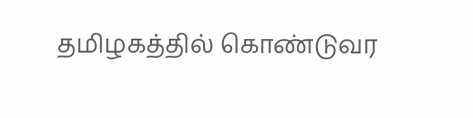தமிழகத்தில் கொண்டுவர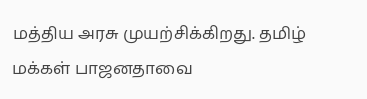மத்திய அரசு முயற்சிக்கிறது. தமிழ் மக்கள் பாஜனதாவை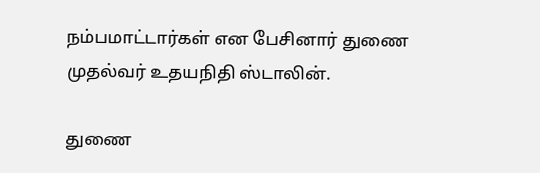நம்பமாட்டார்கள் என பேசினார் துணை முதல்வர் உதயநிதி ஸ்டாலின்.

துணை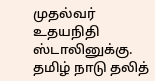முதல்வர் உதயநிதி ஸ்டாலினுக்கு. தமிழ் நாடு தலித்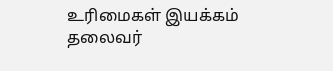உரிமைகள் இயக்கம் தலைவர்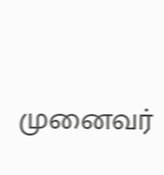முனைவர்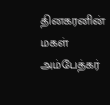தினகரனின் மகள் அம்பேத்கர்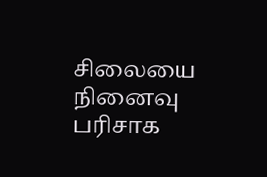சிலையை நினைவு பரிசாக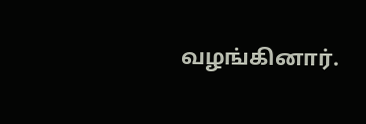வழங்கினார்.